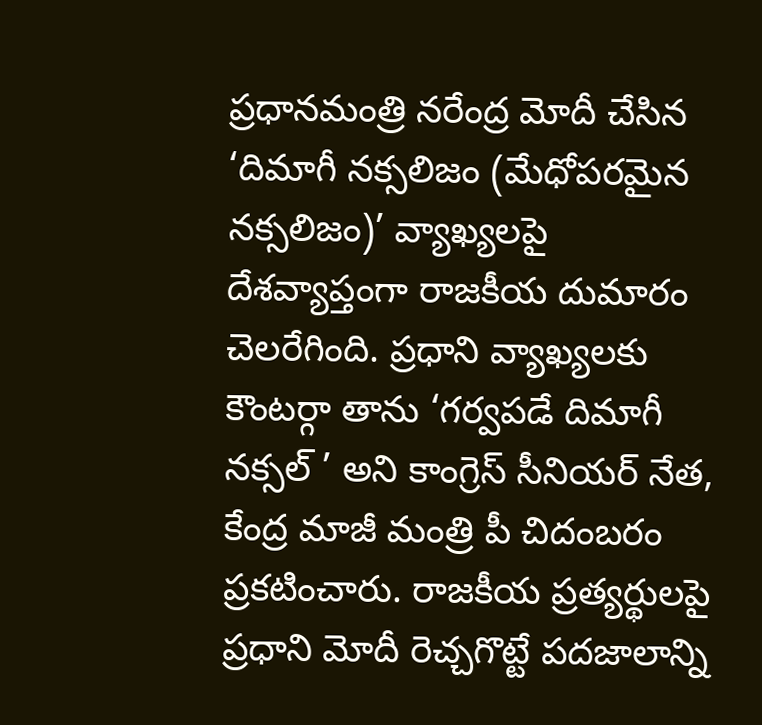ప్రధానమంత్రి నరేంద్ర మోదీ చేసిన ‘దిమాగీ నక్సలిజం (మేధోపరమైన నక్సలిజం)’ వ్యాఖ్యలపై దేశవ్యాప్తంగా రాజకీయ దుమారం చెలరేగింది. ప్రధాని వ్యాఖ్యలకు కౌంటర్గా తాను ‘గర్వపడే దిమాగీ నక్సల్ ’ అని కాంగ్రెస్ సీనియర్ నేత, కేంద్ర మాజీ మంత్రి పీ చిదంబరం ప్రకటించారు. రాజకీయ ప్రత్యర్థులపై ప్రధాని మోదీ రెచ్చగొట్టే పదజాలాన్ని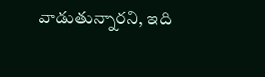వాడుతున్నారని, ఇది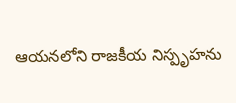ఆయనలోని రాజకీయ నిస్పృహను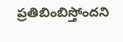ప్రతిబింబిస్తోందని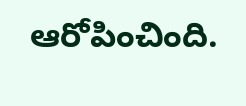ఆరోపించింది.